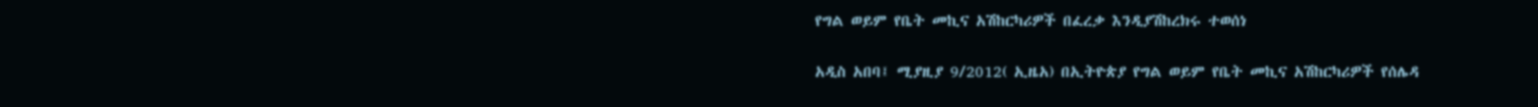የግል ወይም የቤት መኪና አሽከርካሪዎች በፈረቃ እንዲያሽከረክሩ ተወሰነ

አዲስ አበባ፤ ሚያዚያ 9/2012( ኢዜአ) በኢትዮጵያ የግል ወይም የቤት መኪና አሽከርካሪዎች የሰሌዳ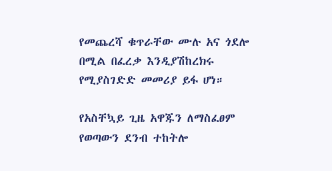የመጨረሻ ቁጥራቸው ሙሉ አና ጎደሎ በሚል በፈረቃ እንዲያሽከረክሩ የሚያስገድድ መመሪያ ይፋ ሆነ።

የአስቸኳይ ጊዜ አዋጁን ለማስፈፀም የወጣውን ደንብ ተከትሎ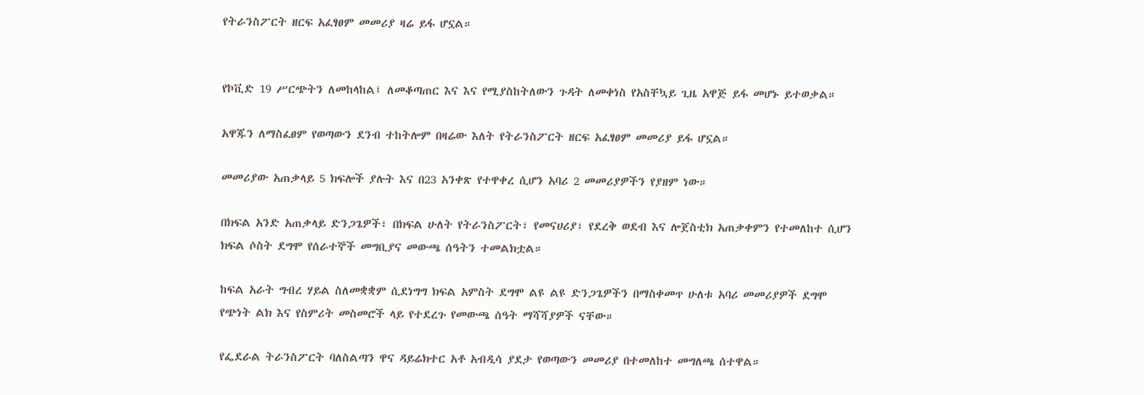የትራንስፖርት ዘርፍ አፈፃፀም መመሪያ ዛሬ ይፋ ሆኗል።


የኮቪድ 19 ሥርጭትን ለመከላከል፤ ለመቆጣጠር እና እና የሚያስከትለውን ጉዳት ለመቀነስ የአስቸኳይ ጊዜ አዋጅ ይፋ መሆኑ ይተወቃል።

አዋጁን ለማስፈፀም የወጣውን ደንብ ተከትሎም በዛሬው እለት የትራንስፖርት ዘርፍ አፈፃፀም መመሪያ ይፋ ሆኗል።

መመሪያው አጠቃላይ 5 ክፍሎች ያሉት እና በ23 አንቀጽ የተዋቀረ ሲሆን አባሪ 2 መመሪያዎችን የያዘም ነው።

በክፍል አንድ አጠቃላይ ድንጋጌዎች፣ በክፍል ሁለት የትራንስፖርት፣ የመናሀሪያ፣ የደረቅ ወደብ እና ሎጀስቲክ አጠቃቀምን የተመለከተ ሲሆን ክፍል ሶስት ደግሞ የሰራተኞች መግቢያና መውጫ ሰዓትን ተመልክቷል።

ከፍል አራት ግብረ ሃይል ስለመቋቋም ሲደነግግ ክፍል አምስት ደግሞ ልዩ ልዩ ድንጋጌዎችን በማስቀመጥ ሁለቱ አባሪ መመሪያዎች ደግሞ የጭነት ልክ እና የስምሪት መስመሮች ላይ የተደረጉ የመውጫ ሰዓት ማሻሻያዎች ናቸው።

የፌደራል ትራንስፖርት ባለስልጣን ዋና ዳይሬክተር አቶ አብዲሳ ያደታ የወጣውን መመሪያ በተመለከተ መግለጫ ሰተዋል።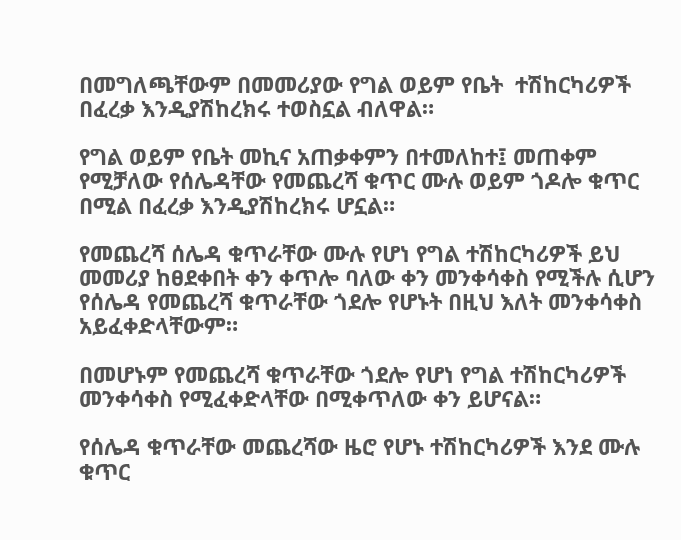በመግለጫቸውም በመመሪያው የግል ወይም የቤት  ተሽከርካሪዎች በፈረቃ እንዲያሽከረክሩ ተወስኗል ብለዋል።

የግል ወይም የቤት መኪና አጠቃቀምን በተመለከተ፤ መጠቀም የሚቻለው የሰሌዳቸው የመጨረሻ ቁጥር ሙሉ ወይም ጎዶሎ ቁጥር በሚል በፈረቃ እንዲያሽከረክሩ ሆኗል።

የመጨረሻ ሰሌዳ ቁጥራቸው ሙሉ የሆነ የግል ተሽከርካሪዎች ይህ መመሪያ ከፀደቀበት ቀን ቀጥሎ ባለው ቀን መንቀሳቀስ የሚችሉ ሲሆን የሰሌዳ የመጨረሻ ቁጥራቸው ጎደሎ የሆኑት በዚህ እለት መንቀሳቀስ አይፈቀድላቸውም።

በመሆኑም የመጨረሻ ቁጥራቸው ጎደሎ የሆነ የግል ተሽከርካሪዎች መንቀሳቀስ የሚፈቀድላቸው በሚቀጥለው ቀን ይሆናል።

የሰሌዳ ቁጥራቸው መጨረሻው ዜሮ የሆኑ ተሽከርካሪዎች እንደ ሙሉ ቁጥር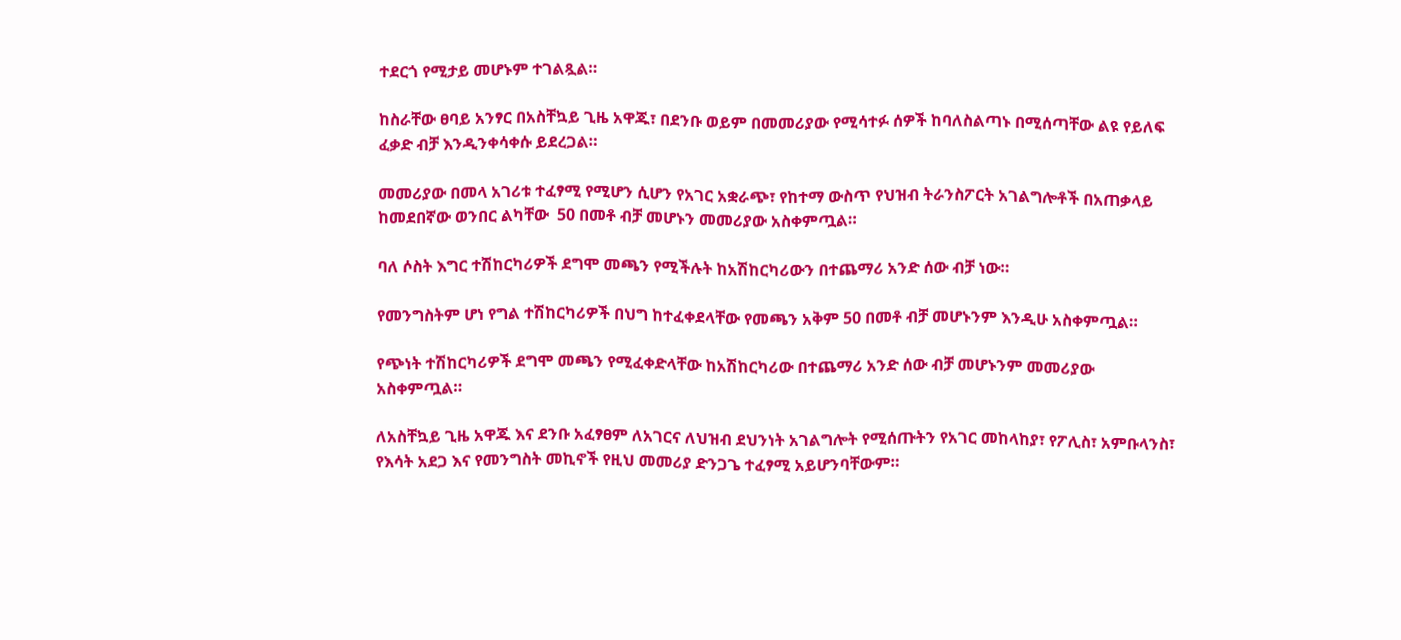ተደርጎ የሚታይ መሆኑም ተገልጿል።

ከስራቸው ፀባይ አንፃር በአስቸኳይ ጊዜ አዋጁ፣ በደንቡ ወይም በመመሪያው የሚሳተፉ ሰዎች ከባለስልጣኑ በሚሰጣቸው ልዩ የይለፍ ፈቃድ ብቻ እንዲንቀሳቀሱ ይደረጋል።

መመሪያው በመላ አገሪቱ ተፈፃሚ የሚሆን ሲሆን የአገር አቋራጭ፣ የከተማ ውስጥ የህዝብ ትራንስፖርት አገልግሎቶች በአጠቃላይ ከመደበኛው ወንበር ልካቸው  50 በመቶ ብቻ መሆኑን መመሪያው አስቀምጧል።

ባለ ሶስት እግር ተሽከርካሪዎች ደግሞ መጫን የሚችሉት ከአሽከርካሪውን በተጨማሪ አንድ ሰው ብቻ ነው።

የመንግስትም ሆነ የግል ተሽከርካሪዎች በህግ ከተፈቀደላቸው የመጫን አቅም 50 በመቶ ብቻ መሆኑንም እንዲሁ አስቀምጧል።

የጭነት ተሽከርካሪዎች ደግሞ መጫን የሚፈቀድላቸው ከአሽከርካሪው በተጨማሪ አንድ ሰው ብቻ መሆኑንም መመሪያው አስቀምጧል።

ለአስቸኳይ ጊዜ አዋጁ እና ደንቡ አፈፃፀም ለአገርና ለህዝብ ደህንነት አገልግሎት የሚሰጡትን የአገር መከላከያ፣ የፖሊስ፣ አምቡላንስ፣ የእሳት አደጋ እና የመንግስት መኪኖች የዚህ መመሪያ ድንጋጌ ተፈፃሚ አይሆንባቸውም።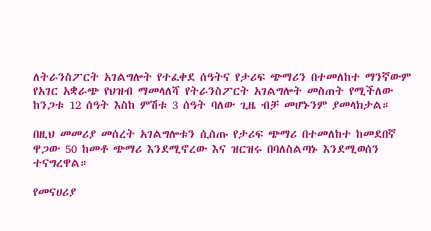ለትራንስፖርት አገልግሎት የተፈቀደ ሰዓትና የታሪፍ ጭማሪን በተመለከተ ማንኛውም የአገር አቋራጭ የህዝብ ማመላለሻ የትራንስፖርት አገልግሎት መስጠት የሚችለው ከንጋቱ 12 ሰዓት እስከ ምሽቱ 3 ሰዓት ባለው ጊዜ ብቻ መሆኑንም ያመላክታል።

በዚህ መመሪያ መሰረት አገልግሎቱን ሲሰጡ የታሪፍ ጭማሪ በተመለከተ ከመደበኛ ዋጋው 50 ከመቶ ጭማሪ እንደሚኖረው እና ዝርዝሩ በባለስልጣኑ እንደሚወሰን ተናግረዋል።

የመናሀሪያ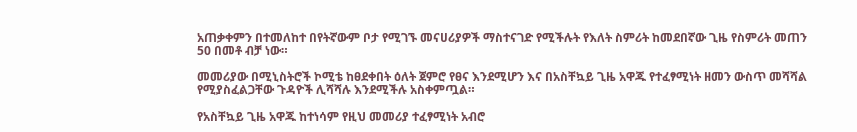አጠቃቀምን በተመለከተ በየትኛውም ቦታ የሚገኙ መናሀሪያዎች ማስተናገድ የሚችሉት የእለት ስምሪት ከመደበኛው ጊዜ የስምሪት መጠን 50 በመቶ ብቻ ነው።

መመሪያው በሚኒስትሮች ኮሚቴ ከፀደቀበት ዕለት ጀምሮ የፀና እንደሚሆን እና በአስቸኳይ ጊዜ አዋጁ የተፈፃሚነት ዘመን ውስጥ መሻሻል የሚያስፈልጋቸው ጉዳዮች ሊሻሻሉ እንደሚችሉ አስቀምጧል።

የአስቸኳይ ጊዜ አዋጁ ከተነሳም የዚህ መመሪያ ተፈፃሚነት አብሮ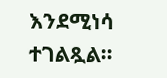እንደሚነሳ ተገልጿል።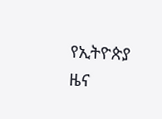የኢትዮጵያ ዜና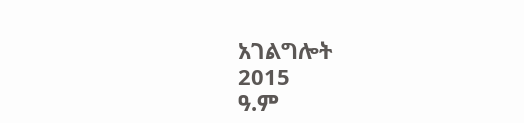አገልግሎት
2015
ዓ.ም